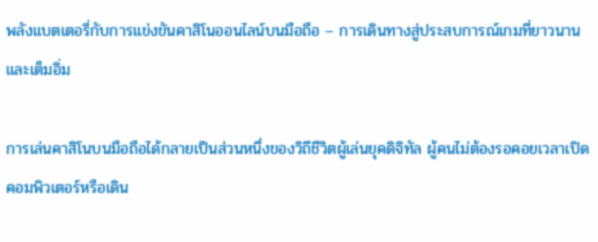พลังแบตเตอรี่กับการแข่งขันคาสิโนออนไลน์บนมือถือ – การเดินทางสู่ประสบการณ์เกมที่ยาวนานและเต็มอิ่ม

การเล่นคาสิโนบนมือถือได้กลายเป็นส่วนหนึ่งของวิถีชีวิตผู้เล่นยุคดิจิทัล ผู้คนไม่ต้องรอคอยเวลาเปิดคอมพิวเตอร์หรือเดิน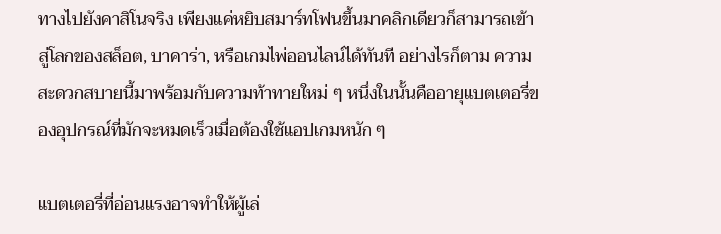ทางไปยังคาสิโนจริง เพียงแค่หยิบสมาร์ทโฟนขึ้นมาคลิกเดียวก็สามารถเข้าสู่โลกของสล็อต, บาคาร่า, หรือเกมไพ่ออนไลน์ได้ทันที อย่างไรก็ตาม ความสะดวกสบายนี้มาพร้อมกับความท้าทายใหม่ ๆ หนึ่งในนั้นคืออายุแบตเตอรี่ของอุปกรณ์ที่มักจะหมดเร็วเมื่อต้องใช้แอปเกมหนัก ๆ

แบตเตอรี่ที่อ่อนแรงอาจทำให้ผู้เล่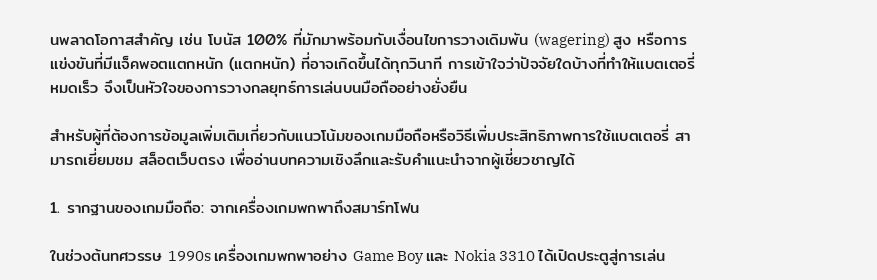นพลาดโอกาสสำคัญ เช่น โบนัส 100% ที่มักมาพร้อมกับเงื่อนไขการวางเดิมพัน (wagering) สูง หรือการแข่งขันที่มีแจ็คพอตแตกหนัก (แตกหนัก) ที่อาจเกิดขึ้นได้ทุกวินาที การเข้าใจว่าปัจจัยใดบ้างที่ทำให้แบตเตอรี่หมดเร็ว จึงเป็นหัวใจของการวางกลยุทธ์การเล่นบนมือถืออย่างยั่งยืน

สำหรับผู้ที่ต้องการข้อมูลเพิ่มเติมเกี่ยวกับแนวโน้มของเกมมือถือหรือวิธีเพิ่มประสิทธิภาพการใช้แบตเตอรี่ สามารถเยี่ยมชม สล็อตเว็บตรง เพื่ออ่านบทความเชิงลึกและรับคำแนะนำจากผู้เชี่ยวชาญได้

1. รากฐานของเกมมือถือ: จากเครื่องเกมพกพาถึงสมาร์ทโฟน

ในช่วงต้นทศวรรษ 1990s เครื่องเกมพกพาอย่าง Game Boy และ Nokia 3310 ได้เปิดประตูสู่การเล่น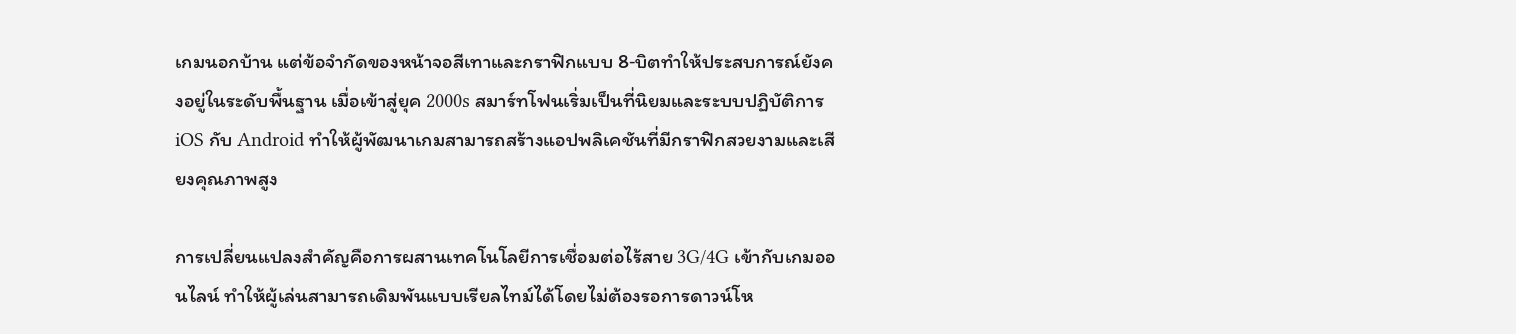เกมนอกบ้าน แต่ข้อจำกัดของหน้าจอสีเทาและกราฟิกแบบ 8‑บิตทำให้ประสบการณ์ยังคงอยู่ในระดับพื้นฐาน เมื่อเข้าสู่ยุค 2000s สมาร์ทโฟนเริ่มเป็นที่นิยมและระบบปฏิบัติการ iOS กับ Android ทำให้ผู้พัฒนาเกมสามารถสร้างแอปพลิเคชันที่มีกราฟิกสวยงามและเสียงคุณภาพสูง

การเปลี่ยนแปลงสำคัญคือการผสานเทคโนโลยีการเชื่อมต่อไร้สาย 3G/4G เข้ากับเกมออนไลน์ ทำให้ผู้เล่นสามารถเดิมพันแบบเรียลไทม์ได้โดยไม่ต้องรอการดาวน์โห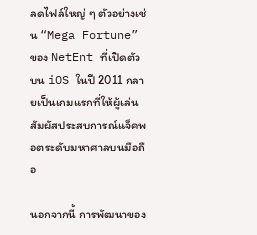ลดไฟล์ใหญ่ ๆ ตัวอย่างเช่น “Mega Fortune” ของ NetEnt ที่เปิดตัวบน iOS ในปี 2011 กลายเป็นเกมแรกที่ให้ผู้เล่นสัมผัสประสบการณ์แจ็คพอตระดับมหาศาลบนมือถือ

นอกจากนี้ การพัฒนาของ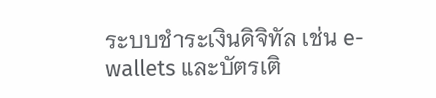ระบบชำระเงินดิจิทัล เช่น e-wallets และบัตรเติ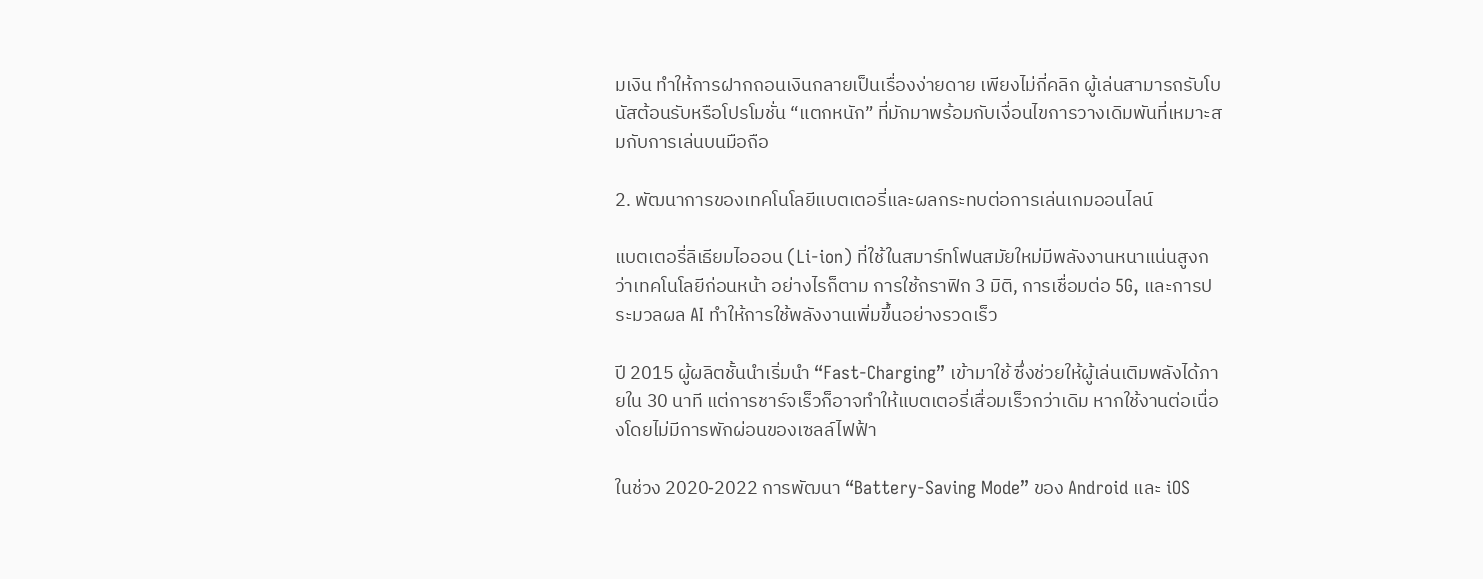มเงิน ทำให้การฝากถอนเงินกลายเป็นเรื่องง่ายดาย เพียงไม่กี่คลิก ผู้เล่นสามารถรับโบนัสต้อนรับหรือโปรโมชั่น “แตกหนัก” ที่มักมาพร้อมกับเงื่อนไขการวางเดิมพันที่เหมาะสมกับการเล่นบนมือถือ

2. พัฒนาการของเทคโนโลยีแบตเตอรี่และผลกระทบต่อการเล่นเกมออนไลน์

แบตเตอรี่ลิเธียมไอออน (Li‑ion) ที่ใช้ในสมาร์ทโฟนสมัยใหม่มีพลังงานหนาแน่นสูงกว่าเทคโนโลยีก่อนหน้า อย่างไรก็ตาม การใช้กราฟิก 3 มิติ, การเชื่อมต่อ 5G, และการประมวลผล AI ทำให้การใช้พลังงานเพิ่มขึ้นอย่างรวดเร็ว

ปี 2015 ผู้ผลิตชั้นนำเริ่มนำ “Fast‑Charging” เข้ามาใช้ ซึ่งช่วยให้ผู้เล่นเติมพลังได้ภายใน 30 นาที แต่การชาร์จเร็วก็อาจทำให้แบตเตอรี่เสื่อมเร็วกว่าเดิม หากใช้งานต่อเนื่องโดยไม่มีการพักผ่อนของเซลล์ไฟฟ้า

ในช่วง 2020‑2022 การพัฒนา “Battery‑Saving Mode” ของ Android และ iOS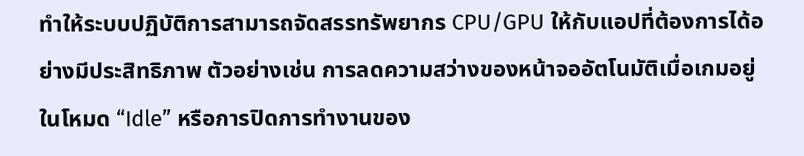ทำให้ระบบปฏิบัติการสามารถจัดสรรทรัพยากร CPU/GPU ให้กับแอปที่ต้องการได้อย่างมีประสิทธิภาพ ตัวอย่างเช่น การลดความสว่างของหน้าจออัตโนมัติเมื่อเกมอยู่ในโหมด “Idle” หรือการปิดการทำงานของ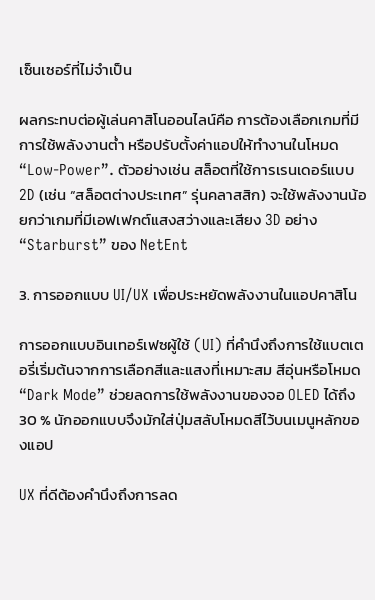เซ็นเซอร์ที่ไม่จำเป็น

ผลกระทบต่อผู้เล่นคาสิโนออนไลน์คือ การต้องเลือกเกมที่มีการใช้พลังงานต่ำ หรือปรับตั้งค่าแอปให้ทำงานในโหมด “Low‑Power”. ตัวอย่างเช่น สล็อตที่ใช้การเรนเดอร์แบบ 2D (เช่น “สล็อตต่างประเทศ” รุ่นคลาสสิก) จะใช้พลังงานน้อยกว่าเกมที่มีเอฟเฟกต์แสงสว่างและเสียง 3D อย่าง “Starburst” ของ NetEnt

3. การออกแบบ UI/UX เพื่อประหยัดพลังงานในแอปคาสิโน

การออกแบบอินเทอร์เฟซผู้ใช้ (UI) ที่คำนึงถึงการใช้แบตเตอรี่เริ่มต้นจากการเลือกสีและแสงที่เหมาะสม สีอุ่นหรือโหมด “Dark Mode” ช่วยลดการใช้พลังงานของจอ OLED ได้ถึง 30 % นักออกแบบจึงมักใส่ปุ่มสลับโหมดสีไว้บนเมนูหลักของแอป

UX ที่ดีต้องคำนึงถึงการลด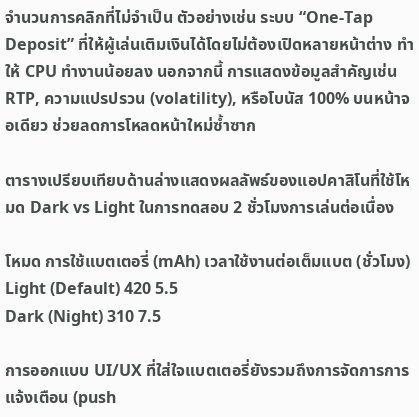จำนวนการคลิกที่ไม่จำเป็น ตัวอย่างเช่น ระบบ “One‑Tap Deposit” ที่ให้ผู้เล่นเติมเงินได้โดยไม่ต้องเปิดหลายหน้าต่าง ทำให้ CPU ทำงานน้อยลง นอกจากนี้ การแสดงข้อมูลสำคัญเช่น RTP, ความแปรปรวน (volatility), หรือโบนัส 100% บนหน้าจอเดียว ช่วยลดการโหลดหน้าใหม่ซ้ำซาก

ตารางเปรียบเทียบด้านล่างแสดงผลลัพธ์ของแอปคาสิโนที่ใช้โหมด Dark vs Light ในการทดสอบ 2 ชั่วโมงการเล่นต่อเนื่อง

โหมด การใช้แบตเตอรี่ (mAh) เวลาใช้งานต่อเต็มแบต (ชั่วโมง)
Light (Default) 420 5.5
Dark (Night) 310 7.5

การออกแบบ UI/UX ที่ใส่ใจแบตเตอรี่ยังรวมถึงการจัดการการแจ้งเตือน (push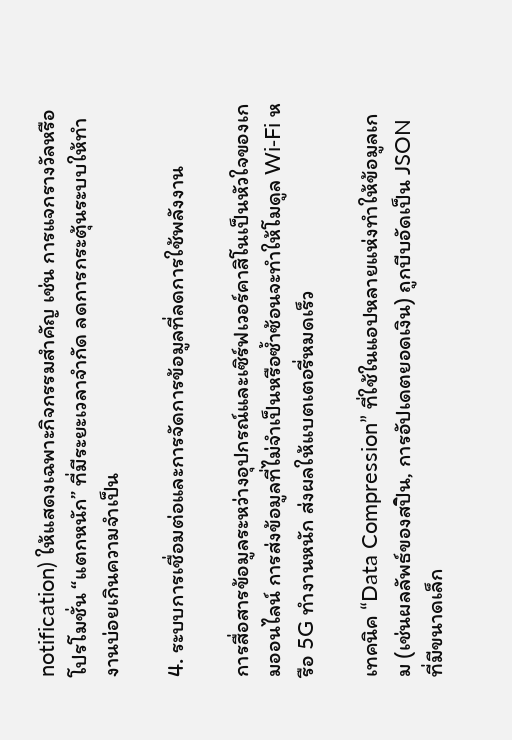notification) ให้แสดงเฉพาะกิจกรรมสำคัญ เช่น การแจกรางวัลหรือโปรโมชั่น “แตกหนัก” ที่มีระยะเวลาจำกัด ลดการกระตุ้นระบบให้ทำงานบ่อยเกินความจำเป็น

4. ระบบการเชื่อมต่อและการจัดการข้อมูลที่ลดการใช้พลังงาน

การสื่อสารข้อมูลระหว่างอุปกรณ์และเซิร์ฟเวอร์คาสิโนเป็นหัวใจของเกมออนไลน์ การส่งข้อมูลที่ไม่จำเป็นหรือซ้ำซ้อนจะทำให้โมดูล Wi‑Fi หรือ 5G ทำงานหนัก ส่งผลให้แบตเตอรี่หมดเร็ว

เทคนิค “Data Compression” ที่ใช้ในแอปหลายแห่งทำให้ข้อมูลเกม (เช่นผลลัพธ์ของสปิน, การอัปเดตยอดเงิน) ถูกบีบอัดเป็น JSON ที่มีขนาดเล็ก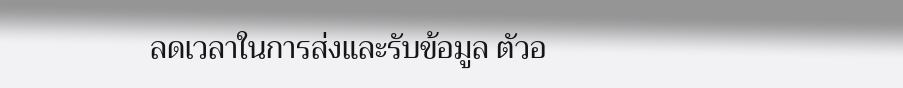ลดเวลาในการส่งและรับข้อมูล ตัวอ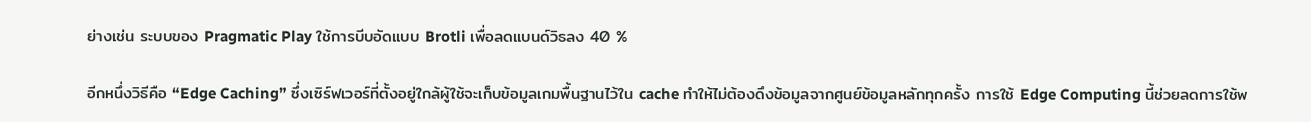ย่างเช่น ระบบของ Pragmatic Play ใช้การบีบอัดแบบ Brotli เพื่อลดแบนด์วิธลง 40 %

อีกหนึ่งวิธีคือ “Edge Caching” ซึ่งเซิร์ฟเวอร์ที่ตั้งอยู่ใกล้ผู้ใช้จะเก็บข้อมูลเกมพื้นฐานไว้ใน cache ทำให้ไม่ต้องดึงข้อมูลจากศูนย์ข้อมูลหลักทุกครั้ง การใช้ Edge Computing นี้ช่วยลดการใช้พ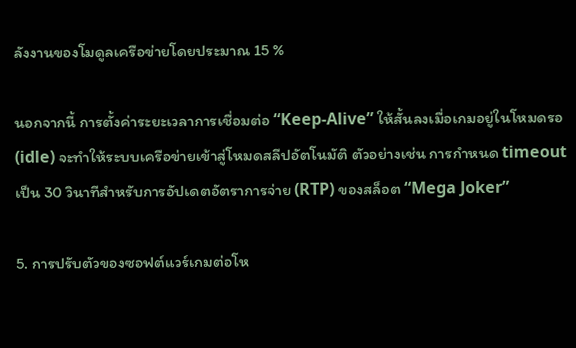ลังงานของโมดูลเครือข่ายโดยประมาณ 15 %

นอกจากนี้ การตั้งค่าระยะเวลาการเชื่อมต่อ “Keep‑Alive” ให้สั้นลงเมื่อเกมอยู่ในโหมดรอ (idle) จะทำให้ระบบเครือข่ายเข้าสู่โหมดสลีปอัตโนมัติ ตัวอย่างเช่น การกำหนด timeout เป็น 30 วินาทีสำหรับการอัปเดตอัตราการจ่าย (RTP) ของสล็อต “Mega Joker”

5. การปรับตัวของซอฟต์แวร์เกมต่อโห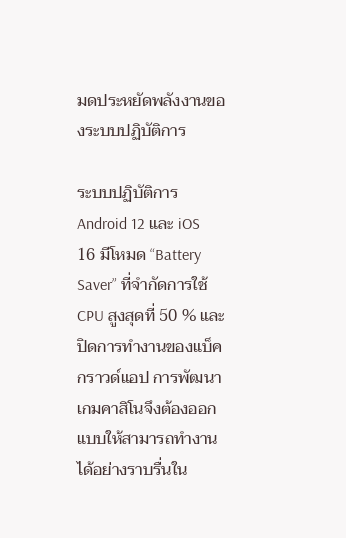มดประหยัดพลังงานของระบบปฏิบัติการ

ระบบปฏิบัติการ Android 12 และ iOS 16 มีโหมด “Battery Saver” ที่จำกัดการใช้ CPU สูงสุดที่ 50 % และปิดการทำงานของแบ็คกราวด์แอป การพัฒนาเกมคาสิโนจึงต้องออกแบบให้สามารถทำงานได้อย่างราบรื่นใน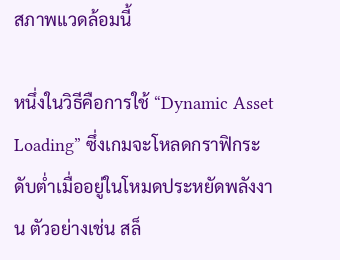สภาพแวดล้อมนี้

หนึ่งในวิธีคือการใช้ “Dynamic Asset Loading” ซึ่งเกมจะโหลดกราฟิกระดับต่ำเมื่ออยู่ในโหมดประหยัดพลังงาน ตัวอย่างเช่น สล็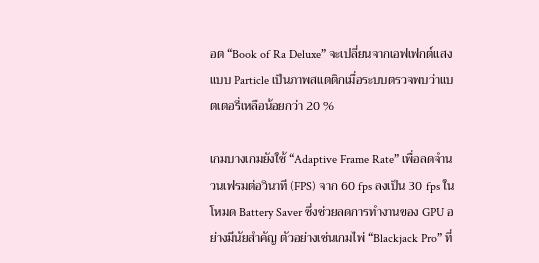อต “Book of Ra Deluxe” จะเปลี่ยนจากเอฟเฟกต์แสงแบบ Particle เป็นภาพสแตติกเมื่อระบบตรวจพบว่าแบตเตอรี่เหลือน้อยกว่า 20 %

เกมบางเกมยังใช้ “Adaptive Frame Rate” เพื่อลดจำนวนเฟรมต่อวินาที (FPS) จาก 60 fps ลงเป็น 30 fps ในโหมด Battery Saver ซึ่งช่วยลดการทำงานของ GPU อย่างมีนัยสำคัญ ตัวอย่างเช่นเกมไพ่ “Blackjack Pro” ที่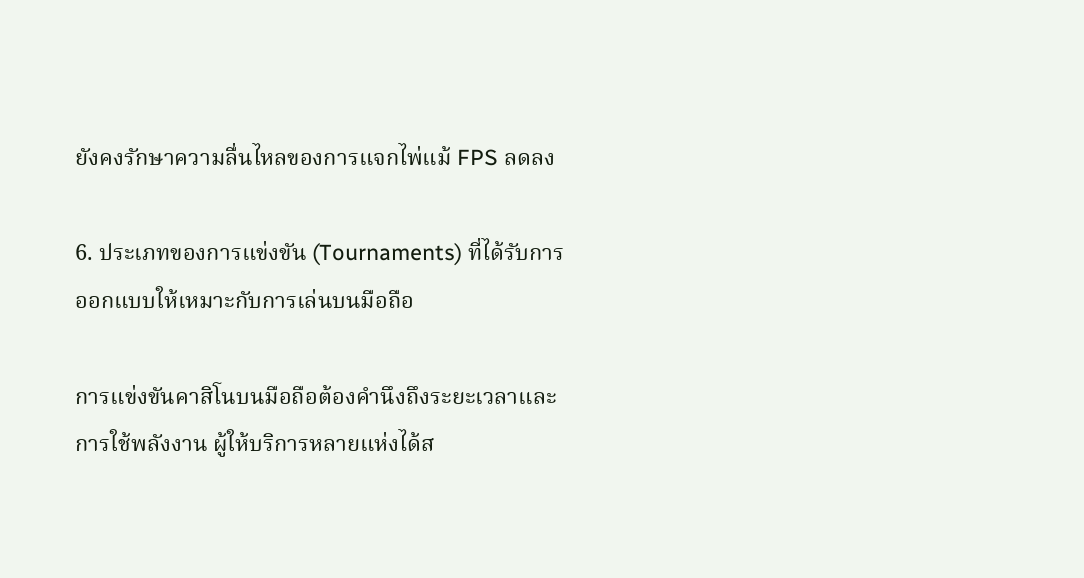ยังคงรักษาความลื่นไหลของการแจกไพ่แม้ FPS ลดลง

6. ประเภทของการแข่งขัน (Tournaments) ที่ได้รับการออกแบบให้เหมาะกับการเล่นบนมือถือ

การแข่งขันคาสิโนบนมือถือต้องคำนึงถึงระยะเวลาและการใช้พลังงาน ผู้ให้บริการหลายแห่งได้ส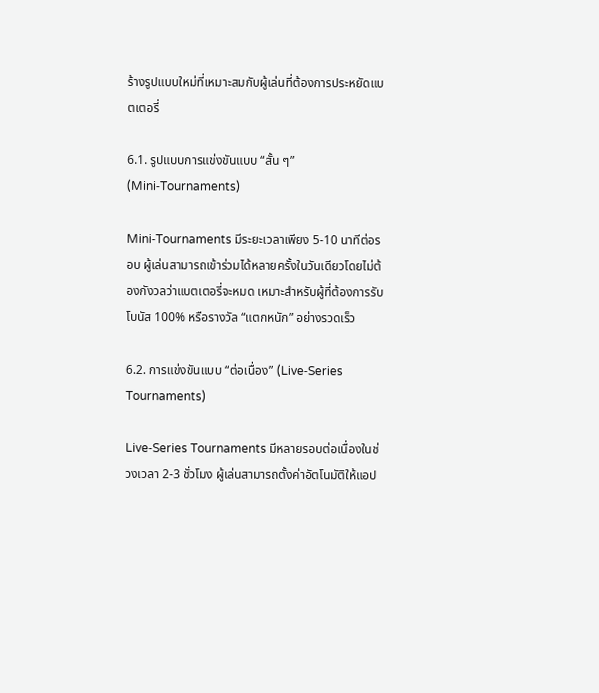ร้างรูปแบบใหม่ที่เหมาะสมกับผู้เล่นที่ต้องการประหยัดแบตเตอรี่

6.1. รูปแบบการแข่งขันแบบ “สั้น ๆ” (Mini‑Tournaments)

Mini‑Tournaments มีระยะเวลาเพียง 5‑10 นาทีต่อรอบ ผู้เล่นสามารถเข้าร่วมได้หลายครั้งในวันเดียวโดยไม่ต้องกังวลว่าแบตเตอรี่จะหมด เหมาะสำหรับผู้ที่ต้องการรับโบนัส 100% หรือรางวัล “แตกหนัก” อย่างรวดเร็ว

6.2. การแข่งขันแบบ “ต่อเนื่อง” (Live‑Series Tournaments)

Live‑Series Tournaments มีหลายรอบต่อเนื่องในช่วงเวลา 2‑3 ชั่วโมง ผู้เล่นสามารถตั้งค่าอัตโนมัติให้แอป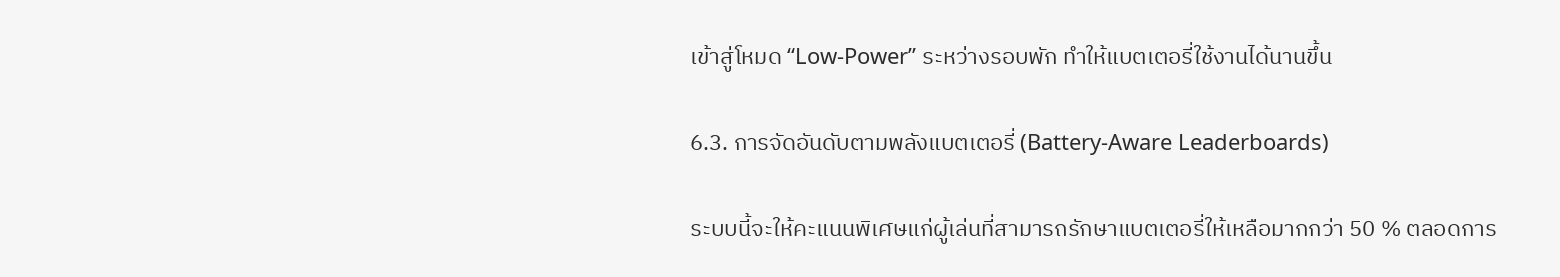เข้าสู่โหมด “Low‑Power” ระหว่างรอบพัก ทำให้แบตเตอรี่ใช้งานได้นานขึ้น

6.3. การจัดอันดับตามพลังแบตเตอรี่ (Battery‑Aware Leaderboards)

ระบบนี้จะให้คะแนนพิเศษแก่ผู้เล่นที่สามารถรักษาแบตเตอรี่ให้เหลือมากกว่า 50 % ตลอดการ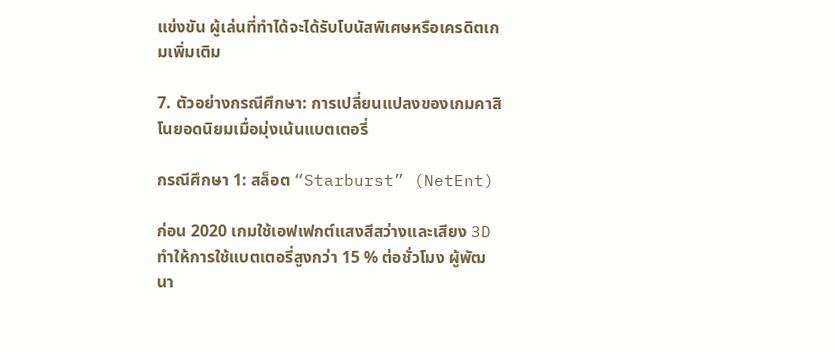แข่งขัน ผู้เล่นที่ทำได้จะได้รับโบนัสพิเศษหรือเครดิตเกมเพิ่มเติม

7. ตัวอย่างกรณีศึกษา: การเปลี่ยนแปลงของเกมคาสิโนยอดนิยมเมื่อมุ่งเน้นแบตเตอรี่

กรณีศึกษา 1: สล็อต “Starburst” (NetEnt)

ก่อน 2020 เกมใช้เอฟเฟกต์แสงสีสว่างและเสียง 3D ทำให้การใช้แบตเตอรี่สูงกว่า 15 % ต่อชั่วโมง ผู้พัฒนา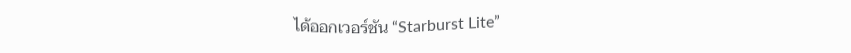ได้ออกเวอร์ชัน “Starburst Lite”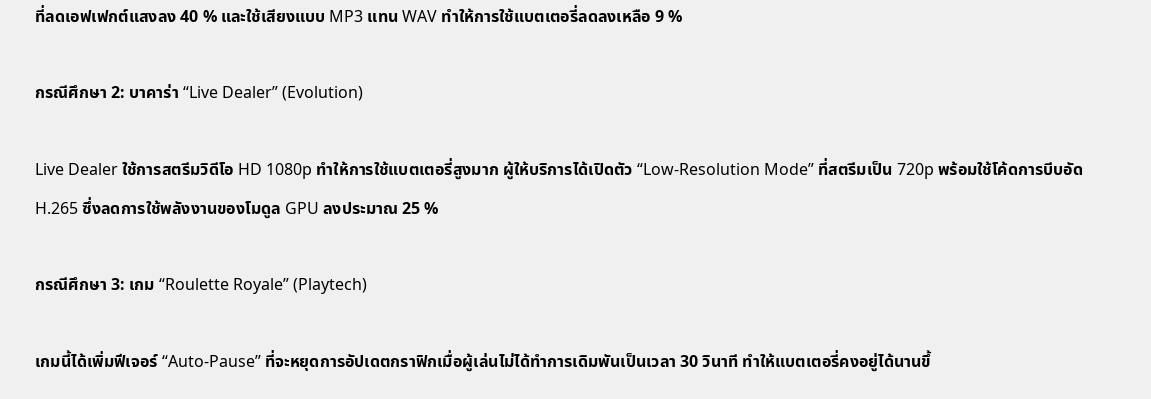ที่ลดเอฟเฟกต์แสงลง 40 % และใช้เสียงแบบ MP3 แทน WAV ทำให้การใช้แบตเตอรี่ลดลงเหลือ 9 %

กรณีศึกษา 2: บาคาร่า “Live Dealer” (Evolution)

Live Dealer ใช้การสตรีมวิดีโอ HD 1080p ทำให้การใช้แบตเตอรี่สูงมาก ผู้ให้บริการได้เปิดตัว “Low‑Resolution Mode” ที่สตรีมเป็น 720p พร้อมใช้โค้ดการบีบอัด H.265 ซึ่งลดการใช้พลังงานของโมดูล GPU ลงประมาณ 25 %

กรณีศึกษา 3: เกม “Roulette Royale” (Playtech)

เกมนี้ได้เพิ่มฟีเจอร์ “Auto‑Pause” ที่จะหยุดการอัปเดตกราฟิกเมื่อผู้เล่นไม่ได้ทำการเดิมพันเป็นเวลา 30 วินาที ทำให้แบตเตอรี่คงอยู่ได้นานขึ้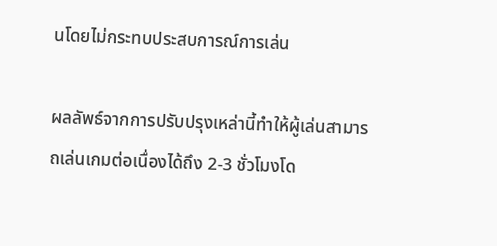นโดยไม่กระทบประสบการณ์การเล่น

ผลลัพธ์จากการปรับปรุงเหล่านี้ทำให้ผู้เล่นสามารถเล่นเกมต่อเนื่องได้ถึง 2‑3 ชั่วโมงโด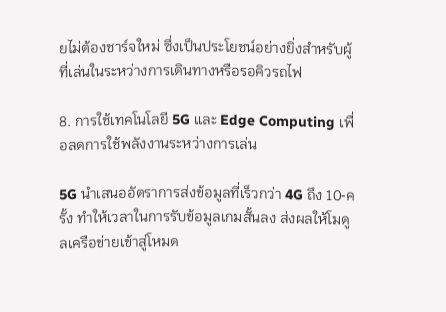ยไม่ต้องชาร์จใหม่ ซึ่งเป็นประโยชน์อย่างยิ่งสำหรับผู้ที่เล่นในระหว่างการเดินทางหรือรอคิวรถไฟ

8. การใช้เทคโนโลยี 5G และ Edge Computing เพื่อลดการใช้พลังงานระหว่างการเล่น

5G นำเสนออัตราการส่งข้อมูลที่เร็วกว่า 4G ถึง 10‑ครั้ง ทำให้เวลาในการรับข้อมูลเกมสั้นลง ส่งผลให้โมดูลเครือข่ายเข้าสู่โหมด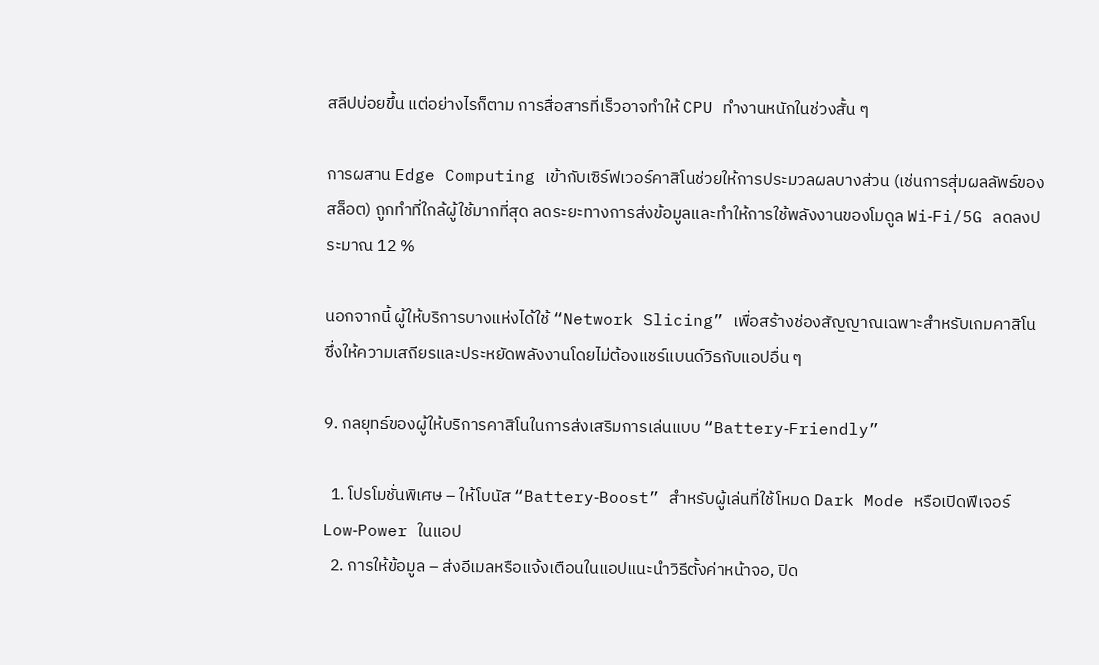สลีปบ่อยขึ้น แต่อย่างไรก็ตาม การสื่อสารที่เร็วอาจทำให้ CPU ทำงานหนักในช่วงสั้น ๆ

การผสาน Edge Computing เข้ากับเซิร์ฟเวอร์คาสิโนช่วยให้การประมวลผลบางส่วน (เช่นการสุ่มผลลัพธ์ของสล็อต) ถูกทำที่ใกล้ผู้ใช้มากที่สุด ลดระยะทางการส่งข้อมูลและทำให้การใช้พลังงานของโมดูล Wi‑Fi/5G ลดลงประมาณ 12 %

นอกจากนี้ ผู้ให้บริการบางแห่งได้ใช้ “Network Slicing” เพื่อสร้างช่องสัญญาณเฉพาะสำหรับเกมคาสิโน ซึ่งให้ความเสถียรและประหยัดพลังงานโดยไม่ต้องแชร์แบนด์วิธกับแอปอื่น ๆ

9. กลยุทธ์ของผู้ให้บริการคาสิโนในการส่งเสริมการเล่นแบบ “Battery‑Friendly”

  1. โปรโมชั่นพิเศษ – ให้โบนัส “Battery‑Boost” สำหรับผู้เล่นที่ใช้โหมด Dark Mode หรือเปิดฟีเจอร์ Low‑Power ในแอป
  2. การให้ข้อมูล – ส่งอีเมลหรือแจ้งเตือนในแอปแนะนำวิธีตั้งค่าหน้าจอ, ปิด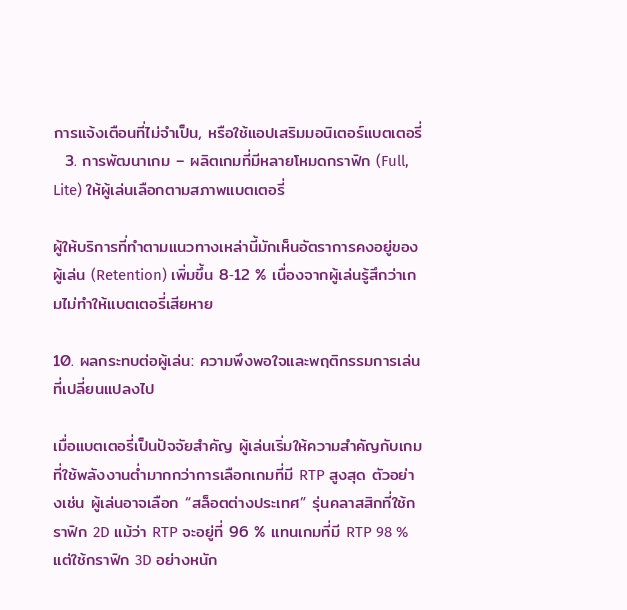การแจ้งเตือนที่ไม่จำเป็น, หรือใช้แอปเสริมมอนิเตอร์แบตเตอรี่
  3. การพัฒนาเกม – ผลิตเกมที่มีหลายโหมดกราฟิก (Full, Lite) ให้ผู้เล่นเลือกตามสภาพแบตเตอรี่

ผู้ให้บริการที่ทำตามแนวทางเหล่านี้มักเห็นอัตราการคงอยู่ของผู้เล่น (Retention) เพิ่มขึ้น 8‑12 % เนื่องจากผู้เล่นรู้สึกว่าเกมไม่ทำให้แบตเตอรี่เสียหาย

10. ผลกระทบต่อผู้เล่น: ความพึงพอใจและพฤติกรรมการเล่นที่เปลี่ยนแปลงไป

เมื่อแบตเตอรี่เป็นปัจจัยสำคัญ ผู้เล่นเริ่มให้ความสำคัญกับเกมที่ใช้พลังงานต่ำมากกว่าการเลือกเกมที่มี RTP สูงสุด ตัวอย่างเช่น ผู้เล่นอาจเลือก “สล็อตต่างประเทศ” รุ่นคลาสสิกที่ใช้กราฟิก 2D แม้ว่า RTP จะอยู่ที่ 96 % แทนเกมที่มี RTP 98 % แต่ใช้กราฟิก 3D อย่างหนัก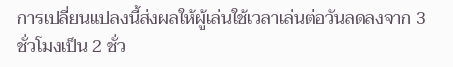การเปลี่ยนแปลงนี้ส่งผลให้ผู้เล่นใช้เวลาเล่นต่อวันลดลงจาก 3 ชั่วโมงเป็น 2 ชั่ว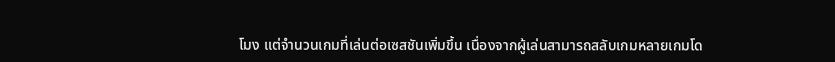โมง แต่จำนวนเกมที่เล่นต่อเซสชันเพิ่มขึ้น เนื่องจากผู้เล่นสามารถสลับเกมหลายเกมโด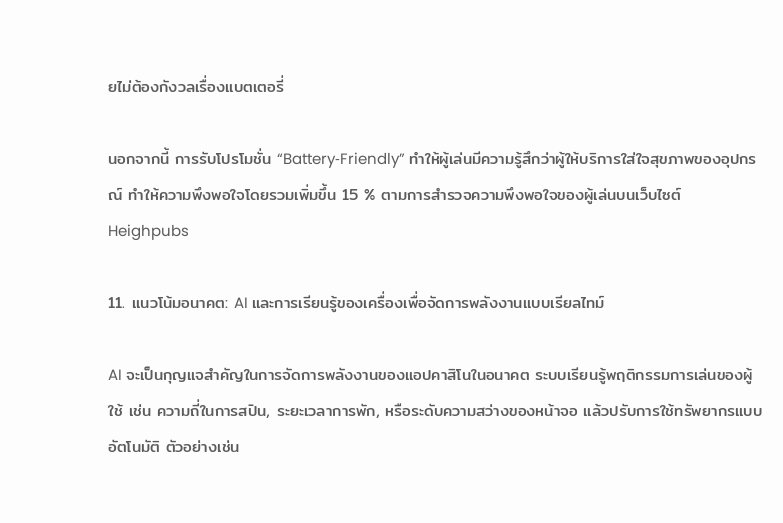ยไม่ต้องกังวลเรื่องแบตเตอรี่

นอกจากนี้ การรับโปรโมชั่น “Battery‑Friendly” ทำให้ผู้เล่นมีความรู้สึกว่าผู้ให้บริการใส่ใจสุขภาพของอุปกรณ์ ทำให้ความพึงพอใจโดยรวมเพิ่มขึ้น 15 % ตามการสำรวจความพึงพอใจของผู้เล่นบนเว็บไซต์ Heighpubs

11. แนวโน้มอนาคต: AI และการเรียนรู้ของเครื่องเพื่อจัดการพลังงานแบบเรียลไทม์

AI จะเป็นกุญแจสำคัญในการจัดการพลังงานของแอปคาสิโนในอนาคต ระบบเรียนรู้พฤติกรรมการเล่นของผู้ใช้ เช่น ความถี่ในการสปิน, ระยะเวลาการพัก, หรือระดับความสว่างของหน้าจอ แล้วปรับการใช้ทรัพยากรแบบอัตโนมัติ ตัวอย่างเช่น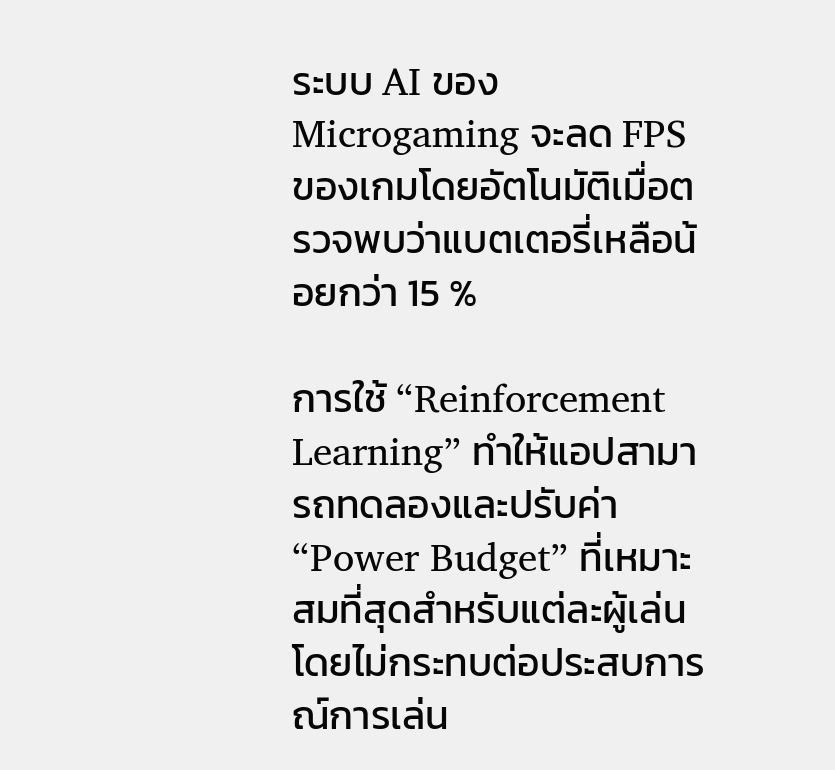ระบบ AI ของ Microgaming จะลด FPS ของเกมโดยอัตโนมัติเมื่อตรวจพบว่าแบตเตอรี่เหลือน้อยกว่า 15 %

การใช้ “Reinforcement Learning” ทำให้แอปสามารถทดลองและปรับค่า “Power Budget” ที่เหมาะสมที่สุดสำหรับแต่ละผู้เล่น โดยไม่กระทบต่อประสบการณ์การเล่น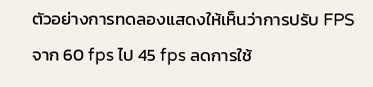ตัวอย่างการทดลองแสดงให้เห็นว่าการปรับ FPS จาก 60 fps ไป 45 fps ลดการใช้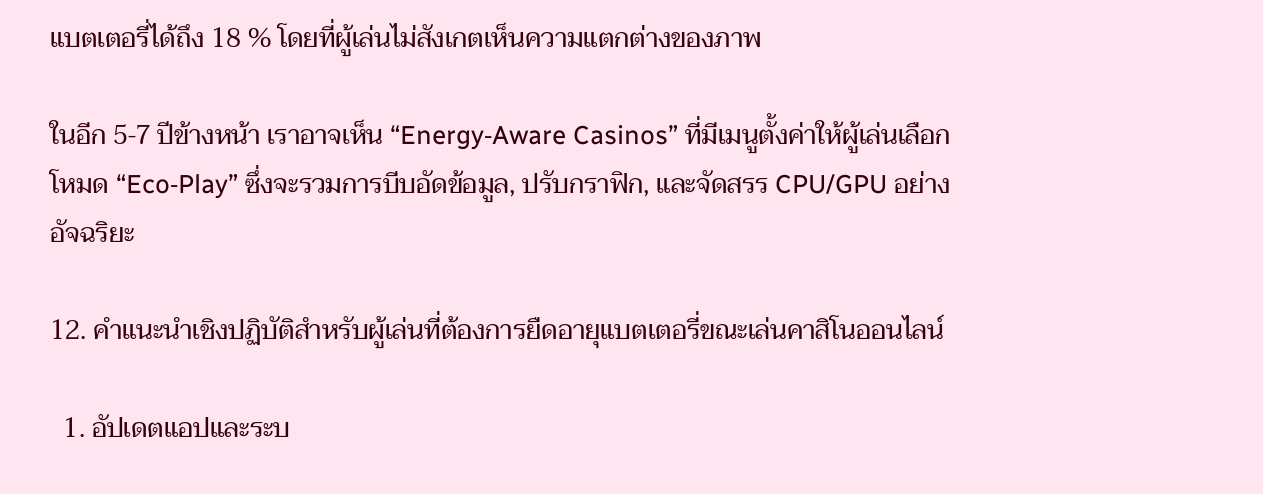แบตเตอรี่ได้ถึง 18 % โดยที่ผู้เล่นไม่สังเกตเห็นความแตกต่างของภาพ

ในอีก 5‑7 ปีข้างหน้า เราอาจเห็น “Energy‑Aware Casinos” ที่มีเมนูตั้งค่าให้ผู้เล่นเลือกโหมด “Eco‑Play” ซึ่งจะรวมการบีบอัดข้อมูล, ปรับกราฟิก, และจัดสรร CPU/GPU อย่างอัจฉริยะ

12. คำแนะนำเชิงปฏิบัติสำหรับผู้เล่นที่ต้องการยืดอายุแบตเตอรี่ขณะเล่นคาสิโนออนไลน์

  1. อัปเดตแอปและระบ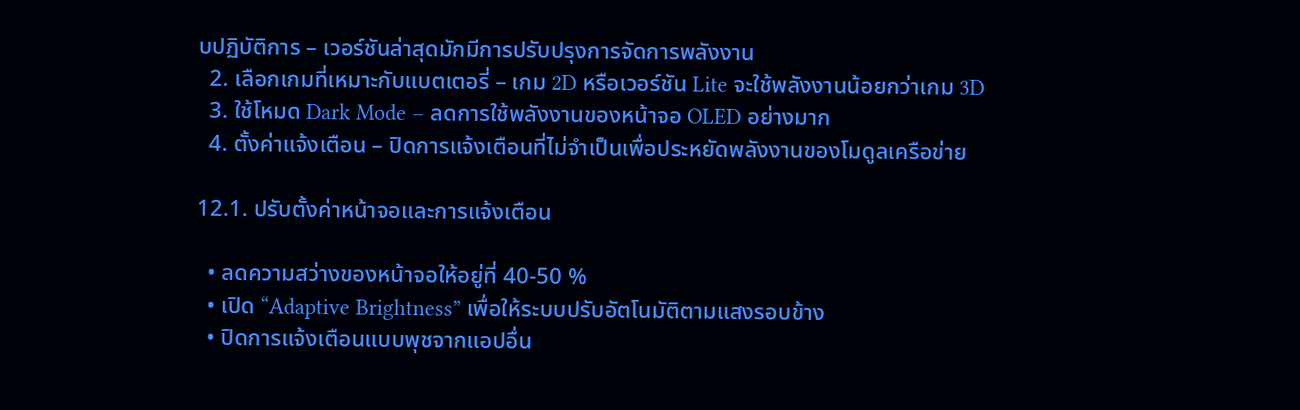บปฏิบัติการ – เวอร์ชันล่าสุดมักมีการปรับปรุงการจัดการพลังงาน
  2. เลือกเกมที่เหมาะกับแบตเตอรี่ – เกม 2D หรือเวอร์ชัน Lite จะใช้พลังงานน้อยกว่าเกม 3D
  3. ใช้โหมด Dark Mode – ลดการใช้พลังงานของหน้าจอ OLED อย่างมาก
  4. ตั้งค่าแจ้งเตือน – ปิดการแจ้งเตือนที่ไม่จำเป็นเพื่อประหยัดพลังงานของโมดูลเครือข่าย

12.1. ปรับตั้งค่าหน้าจอและการแจ้งเตือน

  • ลดความสว่างของหน้าจอให้อยู่ที่ 40‑50 %
  • เปิด “Adaptive Brightness” เพื่อให้ระบบปรับอัตโนมัติตามแสงรอบข้าง
  • ปิดการแจ้งเตือนแบบพุชจากแอปอื่น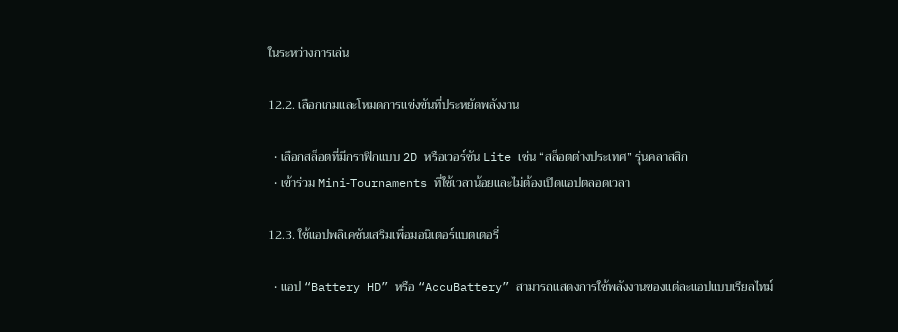ในระหว่างการเล่น

12.2. เลือกเกมและโหมดการแข่งขันที่ประหยัดพลังงาน

  • เลือกสล็อตที่มีกราฟิกแบบ 2D หรือเวอร์ชัน Lite เช่น “สล็อตต่างประเทศ” รุ่นคลาสสิก
  • เข้าร่วม Mini‑Tournaments ที่ใช้เวลาน้อยและไม่ต้องเปิดแอปตลอดเวลา

12.3. ใช้แอปพลิเคชันเสริมเพื่อมอนิเตอร์แบตเตอรี่

  • แอป “Battery HD” หรือ “AccuBattery” สามารถแสดงการใช้พลังงานของแต่ละแอปแบบเรียลไทม์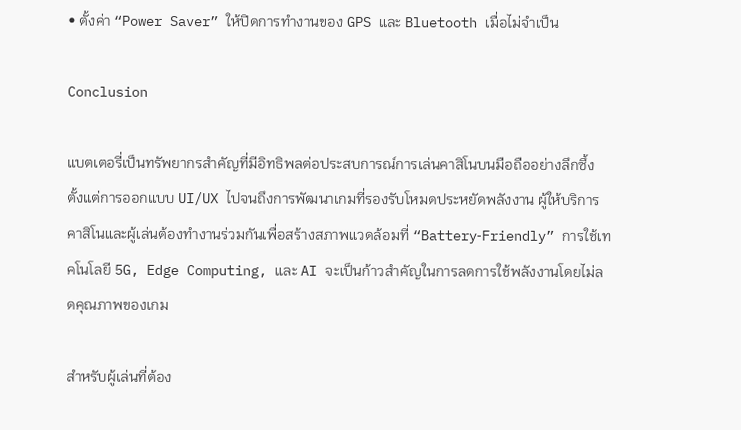• ตั้งค่า “Power Saver” ให้ปิดการทำงานของ GPS และ Bluetooth เมื่อไม่จำเป็น

Conclusion

แบตเตอรี่เป็นทรัพยากรสำคัญที่มีอิทธิพลต่อประสบการณ์การเล่นคาสิโนบนมือถืออย่างลึกซึ้ง ตั้งแต่การออกแบบ UI/UX ไปจนถึงการพัฒนาเกมที่รองรับโหมดประหยัดพลังงาน ผู้ให้บริการคาสิโนและผู้เล่นต้องทำงานร่วมกันเพื่อสร้างสภาพแวดล้อมที่ “Battery‑Friendly” การใช้เทคโนโลยี 5G, Edge Computing, และ AI จะเป็นก้าวสำคัญในการลดการใช้พลังงานโดยไม่ลดคุณภาพของเกม

สำหรับผู้เล่นที่ต้อง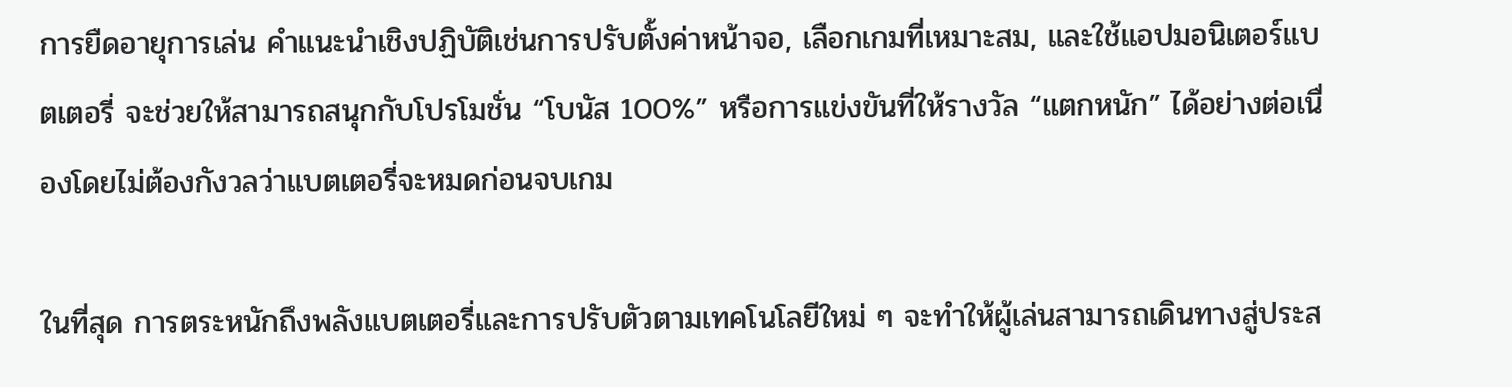การยืดอายุการเล่น คำแนะนำเชิงปฏิบัติเช่นการปรับตั้งค่าหน้าจอ, เลือกเกมที่เหมาะสม, และใช้แอปมอนิเตอร์แบตเตอรี่ จะช่วยให้สามารถสนุกกับโปรโมชั่น “โบนัส 100%” หรือการแข่งขันที่ให้รางวัล “แตกหนัก” ได้อย่างต่อเนื่องโดยไม่ต้องกังวลว่าแบตเตอรี่จะหมดก่อนจบเกม

ในที่สุด การตระหนักถึงพลังแบตเตอรี่และการปรับตัวตามเทคโนโลยีใหม่ ๆ จะทำให้ผู้เล่นสามารถเดินทางสู่ประส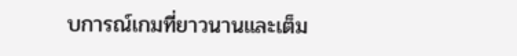บการณ์เกมที่ยาวนานและเต็ม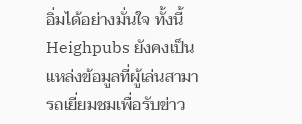อิ่มได้อย่างมั่นใจ ทั้งนี้ Heighpubs ยังคงเป็นแหล่งข้อมูลที่ผู้เล่นสามารถเยี่ยมชมเพื่อรับข่าว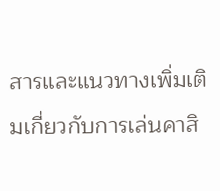สารและแนวทางเพิ่มเติมเกี่ยวกับการเล่นคาสิ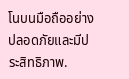โนบนมือถืออย่างปลอดภัยและมีประสิทธิภาพ.